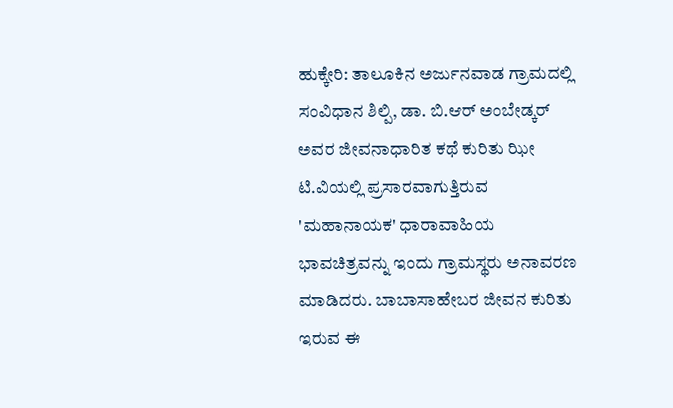ಹುಕ್ಕೇರಿ: ತಾಲೂಕಿನ ಅರ್ಜುನವಾಡ ಗ್ರಾಮದಲ್ಲಿ ಸಂವಿಧಾನ ಶಿಲ್ಪಿ, ಡಾ. ಬಿ.ಆರ್ ಅಂಬೇಡ್ಕರ್ ಅವರ ಜೀವನಾಧಾರಿತ ಕಥೆ ಕುರಿತು ಝೀ ಟಿ.ವಿಯಲ್ಲಿ ಪ್ರಸಾರವಾಗುತ್ತಿರುವ 'ಮಹಾನಾಯಕ' ಧಾರಾವಾಹಿಯ ಭಾವಚಿತ್ರವನ್ನು ಇಂದು ಗ್ರಾಮಸ್ಥರು ಅನಾವರಣ ಮಾಡಿದರು. ಬಾಬಾಸಾಹೇಬರ ಜೀವನ ಕುರಿತು ಇರುವ ಈ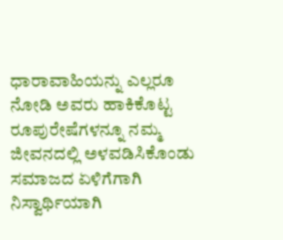ಧಾರಾವಾಹಿಯನ್ನು ಎಲ್ಲರೂ ನೋಡಿ ಅವರು ಹಾಕಿಕೊಟ್ಟ ರೂಪುರೇಷೆಗಳನ್ನೂ ನಮ್ಮ ಜೀವನದಲ್ಲಿ ಅಳವಡಿಸಿಕೊಂಡು ಸಮಾಜದ ಏಳಿಗೆಗಾಗಿ ನಿಸ್ವಾರ್ಥಿಯಾಗಿ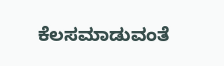ಕೆಲಸಮಾಡುವಂತೆ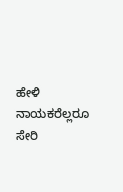ಹೇಳಿ ನಾಯಕರೆಲ್ಲರೂ ಸೇರಿ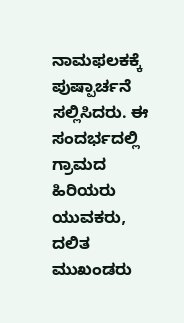ನಾಮಫಲಕಕ್ಕೆ ಪುಷ್ಪಾರ್ಚನೆ ಸಲ್ಲಿಸಿದರು. ಈ ಸಂದರ್ಭದಲ್ಲಿ ಗ್ರಾಮದ ಹಿರಿಯರು ಯುವಕರು, ದಲಿತ ಮುಖಂಡರು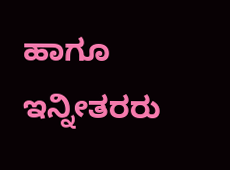ಹಾಗೂ ಇನ್ನೀತರರು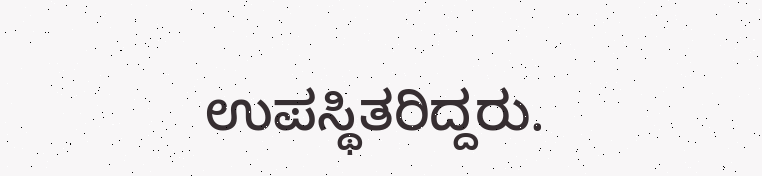ಉಪಸ್ಥಿತರಿದ್ದರು.